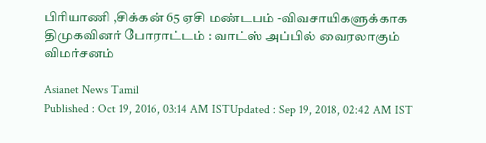பிரியாணி ,சிக்கன் 65 ஏசி மண்டபம் -விவசாயிகளுக்காக திமுகவினர் போராட்டம் : வாட்ஸ் அப்பில் வைரலாகும் விமர்சனம்

Asianet News Tamil
Published : Oct 19, 2016, 03:14 AM ISTUpdated : Sep 19, 2018, 02:42 AM IST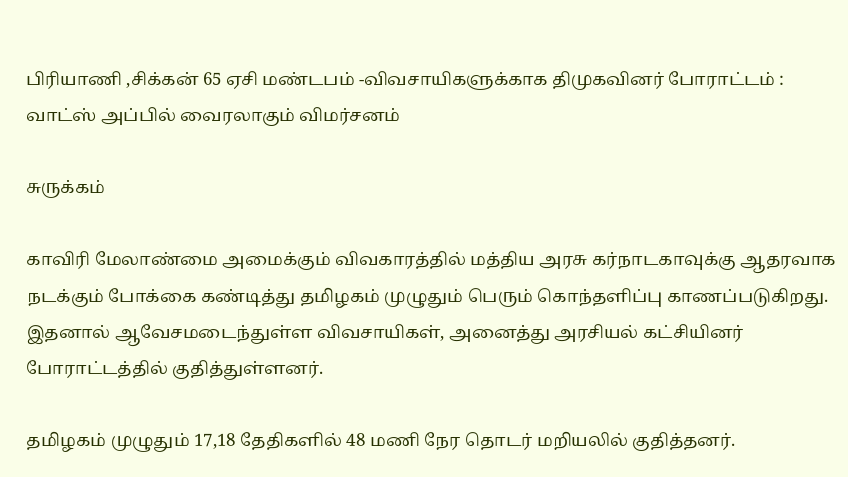பிரியாணி ,சிக்கன் 65 ஏசி மண்டபம் -விவசாயிகளுக்காக திமுகவினர் போராட்டம் : வாட்ஸ் அப்பில் வைரலாகும் விமர்சனம்

சுருக்கம்

காவிரி மேலாண்மை அமைக்கும் விவகாரத்தில் மத்திய அரசு கர்நாடகாவுக்கு ஆதரவாக நடக்கும் போக்கை கண்டித்து தமிழகம் முழுதும் பெரும் கொந்தளிப்பு காணப்படுகிறது. இதனால் ஆவேசமடைந்துள்ள விவசாயிகள், அனைத்து அரசியல் கட்சியினர் போராட்டத்தில் குதித்துள்ளனர்.

தமிழகம் முழுதும் 17,18 தேதிகளில் 48 மணி நேர தொடர் மறியலில் குதித்தனர்.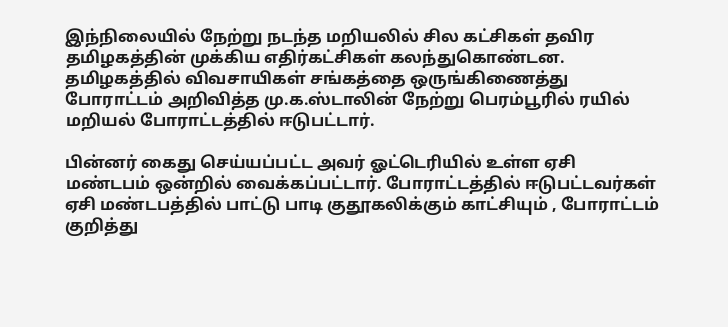இந்நிலையில் நேற்று நடந்த மறியலில் சில கட்சிகள் தவிர தமிழகத்தின் முக்கிய எதிர்கட்சிகள் கலந்துகொண்டன. தமிழகத்தில் விவசாயிகள் சங்கத்தை ஒருங்கிணைத்து போராட்டம் அறிவித்த மு.க.ஸ்டாலின் நேற்று பெரம்பூரில் ரயில் மறியல் போராட்டத்தில் ஈடுபட்டார்.

பின்னர் கைது செய்யப்பட்ட அவர் ஓட்டெரியில் உள்ள ஏசி மண்டபம் ஒன்றில் வைக்கப்பட்டார். போராட்டத்தில் ஈடுபட்டவர்கள் ஏசி மண்டபத்தில் பாட்டு பாடி குதூகலிக்கும் காட்சியும் , போராட்டம் குறித்து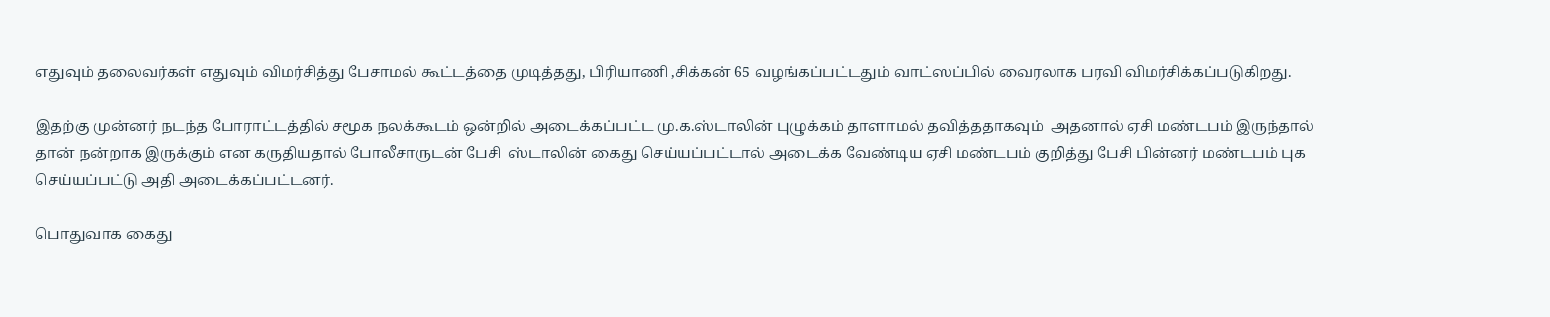எதுவும் தலைவர்கள் எதுவும் விமர்சித்து பேசாமல் கூட்டத்தை முடித்தது, பிரியாணி ,சிக்கன் 65 வழங்கப்பட்டதும் வாட்ஸப்பில் வைரலாக பரவி விமர்சிக்கப்படுகிறது.

இதற்கு முன்னர் நடந்த போராட்டத்தில் சமூக நலக்கூடம் ஒன்றில் அடைக்கப்பட்ட மு.க.ஸ்டாலின் புழுக்கம் தாளாமல் தவித்ததாகவும்  அதனால் ஏசி மண்டபம் இருந்தால் தான் நன்றாக இருக்கும் என கருதியதால் போலீசாருடன் பேசி  ஸ்டாலின் கைது செய்யப்பட்டால் அடைக்க வேண்டிய ஏசி மண்டபம் குறித்து பேசி பின்னர் மண்டபம் புக செய்யப்பட்டு அதி அடைக்கப்பட்டனர்.

பொதுவாக கைது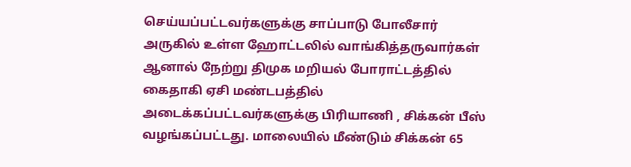செய்யப்பட்டவர்களுக்கு சாப்பாடு போலீசார் அருகில் உள்ள ஹோட்டலில் வாங்கித்தருவார்கள் ஆனால் நேற்று திமுக மறியல் போராட்டத்தில்  கைதாகி ஏசி மண்டபத்தில் அடைக்கப்பட்டவர்களுக்கு பிரியாணி , சிக்கன் பீஸ் வழங்கப்பட்டது. மாலையில் மீண்டும் சிக்கன் 65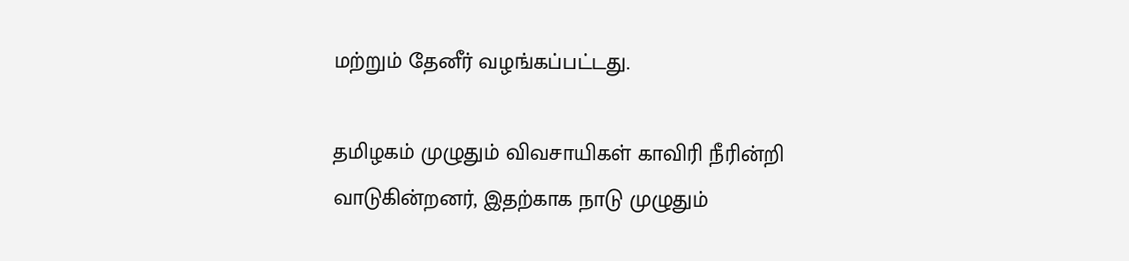மற்றும் தேனீர் வழங்கப்பட்டது.

தமிழகம் முழுதும் விவசாயிகள் காவிரி நீரின்றி வாடுகின்றனர், இதற்காக நாடு முழுதும்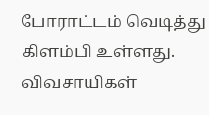போராட்டம் வெடித்து கிளம்பி உள்ளது. விவசாயிகள்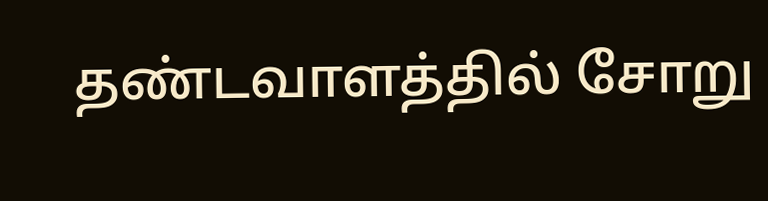தண்டவாளத்தில் சோறு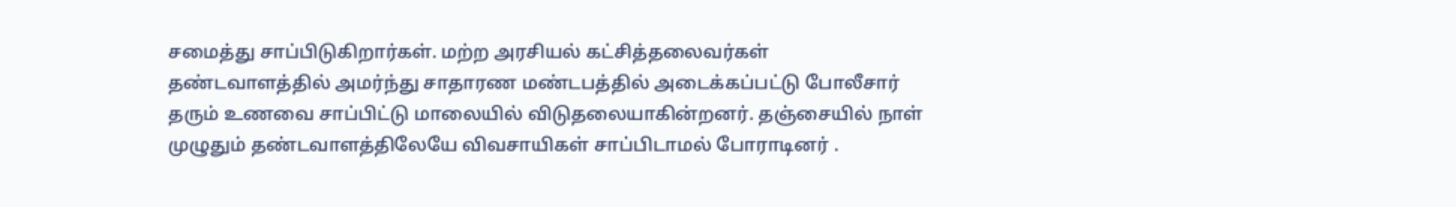சமைத்து சாப்பிடுகிறார்கள். மற்ற அரசியல் கட்சித்தலைவர்கள் தண்டவாளத்தில் அமர்ந்து சாதாரண மண்டபத்தில் அடைக்கப்பட்டு போலீசார் தரும் உணவை சாப்பிட்டு மாலையில் விடுதலையாகின்றனர். தஞ்சையில் நாள்  முழுதும் தண்டவாளத்திலேயே விவசாயிகள் சாப்பிடாமல் போராடினர் .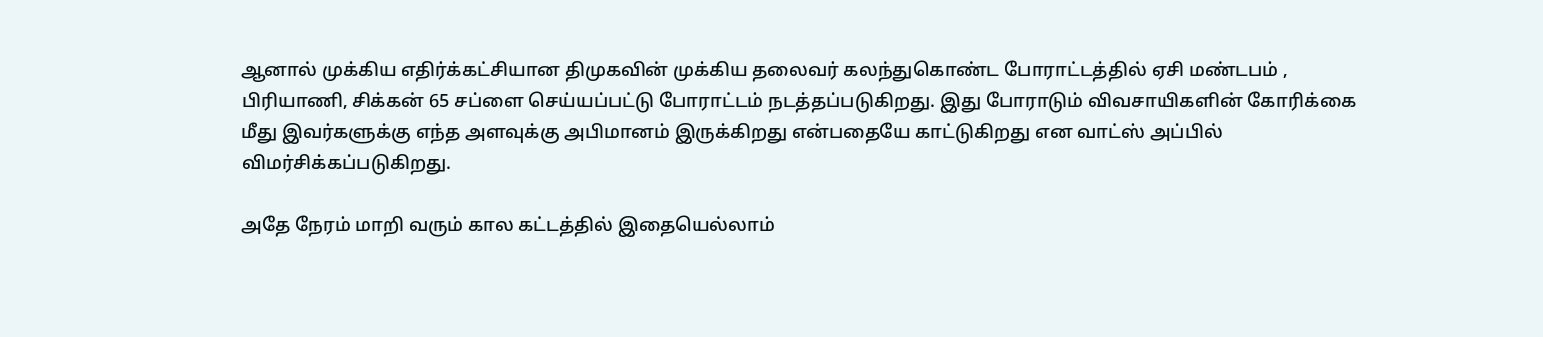ஆனால் முக்கிய எதிர்க்கட்சியான திமுகவின் முக்கிய தலைவர் கலந்துகொண்ட போராட்டத்தில் ஏசி மண்டபம் , பிரியாணி, சிக்கன் 65 சப்ளை செய்யப்பட்டு போராட்டம் நடத்தப்படுகிறது. இது போராடும் விவசாயிகளின் கோரிக்கை மீது இவர்களுக்கு எந்த அளவுக்கு அபிமானம் இருக்கிறது என்பதையே காட்டுகிறது என வாட்ஸ் அப்பில் விமர்சிக்கப்படுகிறது.

அதே நேரம் மாறி வரும் கால கட்டத்தில் இதையெல்லாம்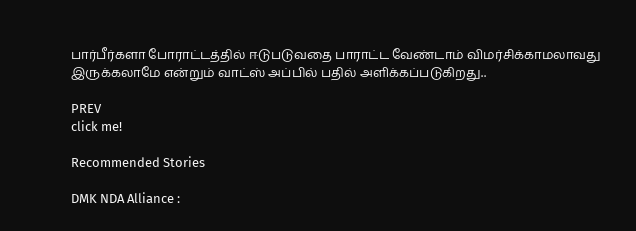பார்பீர்களா போராட்டத்தில் ஈடுபடுவதை பாராட்ட வேண்டாம் விமர்சிக்காமலாவது இருக்கலாமே என்றும் வாட்ஸ் அப்பில் பதில் அளிக்கப்படுகிறது..

PREV
click me!

Recommended Stories

DMK NDA Alliance :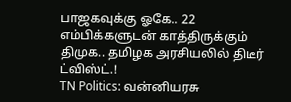பாஜகவுக்கு ஓகே.. 22 எம்பிக்களுடன் காத்திருக்கும் திமுக.. தமிழக அரசியலில் திடீர் ட்விஸ்ட்.!
TN Politics: வன்னியரசு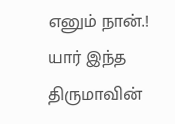எனும் நான்.! யார் இந்த திருமாவின்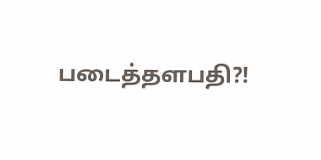படைத்தளபதி?!